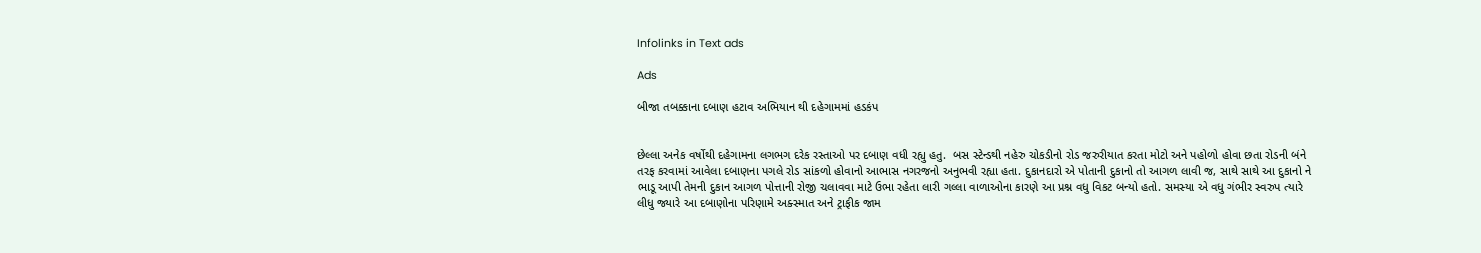Infolinks in Text ads

Ads

બીજા તબક્કાના દબાણ હટાવ અભિયાન થી દહેગામમાં હડકંપ


છેલ્લા અનેક વર્ષોથી દહેગામના લગભગ દરેક રસ્તાઓ પર દબાણ વધી રહ્યુ હતુ.  બસ સ્ટેન્ડથી નહેરુ ચોકડીનો રોડ જરુરીયાત કરતા મોટો અને પહોળો હોવા છતા રોડની બંને તરફ કરવામાં આવેલા દબાણના પગલે રોડ સાંકળો હોવાનો આભાસ નગરજનો અનુભવી રહ્યા હતા. દુકાનદારો એ પોતાની દુકાનો તો આગળ લાવી જ, સાથે સાથે આ દુકાનો ને ભાડૂ આપી તેમની દુકાન આગળ પોત્તાની રોજી ચલાવવા માટે ઉભા રહેતા લારી ગલ્લા વાળાઓના કારણે આ પ્રશ્ન વધુ વિકટ બન્યો હતો. સમસ્યા એ વધુ ગંભીર સ્વરુપ ત્યારે લીધુ જ્યારે આ દબાણોના પરિણામે અક્સ્માત અને ટ્રાફીક જામ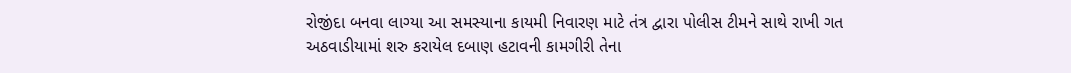રોજીંદા બનવા લાગ્યા આ સમસ્યાના કાયમી નિવારણ માટે તંત્ર દ્વારા પોલીસ ટીમને સાથે રાખી ગત અઠવાડીયામાં શરુ કરાયેલ દબાણ હટાવની કામગીરી તેના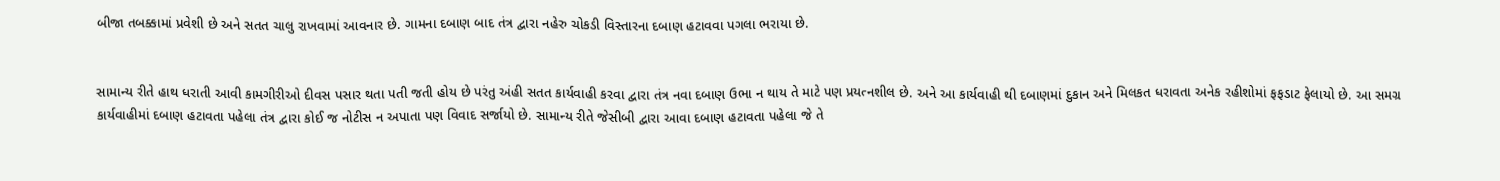બીજા તબક્કામાં પ્રવેશી છે અને સતત ચાલુ રાખવામાં આવનાર છે. ગામના દબાણ બાદ તંત્ર દ્વારા નહેરુ ચોકડી વિસ્તારના દબાણ હટાવવા પગલા ભરાયા છે.


સામાન્ય રીતે હાથ ધરાતી આવી કામગીરીઓ દીવસ પસાર થતા પતી જતી હોય છે પરંતુ અંહી સતત કાર્યવાહી કરવા દ્વારા તંત્ર નવા દબાણ ઉભા ન થાય તે માટે પણ પ્રયત્નશીલ છે. અને આ કાર્યવાહી થી દબાણમાં દુકાન અને મિલકત ધરાવતા અનેક રહીશોમાં ફફડાટ ફેલાયો છે. આ સમગ્ર કાર્યવાહીમાં દબાણ હટાવતા પહેલા તંત્ર દ્વારા કોઈ જ નોટીસ ન અપાતા પણ વિવાદ સર્જાયો છે. સામાન્ય રીતે જેસીબી દ્વારા આવા દબાણ હટાવતા પહેલા જે તે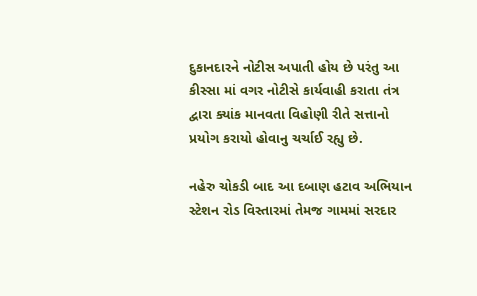દુકાનદારને નોટીસ અપાતી હોય છે પરંતુ આ કીસ્સા માં વગર નોટીસે કાર્યવાહી કરાતા તંત્ર દ્વારા ક્યાંક માનવતા વિહોણી રીતે સત્તાનો પ્રયોગ કરાયો હોવાનુ ચર્ચાઈ રહ્યુ છે.

નહેરુ ચોકડી બાદ આ દબાણ હટાવ અભિયાન સ્ટેશન રોડ વિસ્તારમાં તેમજ ગામમાં સરદાર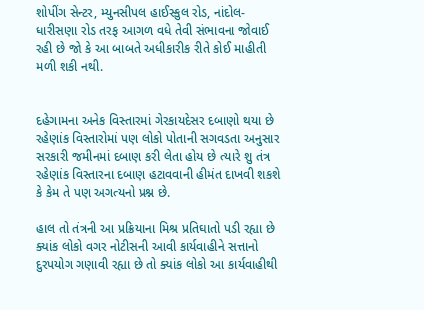શોપીંગ સેન્ટર, મ્યુનસીપલ હાઈસ્કુલ રોડ, નાંદોલ-ધારીસણા રોડ તરફ આગળ વધે તેવી સંભાવના જોવાઈ રહી છે જો કે આ બાબતે અધીકારીક રીતે કોઈ માહીતી મળી શકી નથી.


દહેગામના અનેક વિસ્તારમાં ગેરકાયદેસર દબાણો થયા છે રહેણાંક વિસ્તારોમાં પણ લોકો પોતાની સગવડતા અનુસાર સરકારી જમીનમાં દબાણ કરી લેતા હોય છે ત્યારે શુ તંત્ર રહેણાંક વિસ્તારના દબાણ હટાવવાની હીમંત દાખવી શકશે કે કેમ તે પણ અગત્યનો પ્રશ્ન છે.

હાલ તો તંત્રની આ પ્રક્રિયાના મિશ્ર પ્રતિઘાતો પડી રહ્યા છે ક્યાંક લોકો વગર નોટીસની આવી કાર્યવાહીને સત્તાનો દુરપયોગ ગણાવી રહ્યા છે તો ક્યાંક લોકો આ કાર્યવાહીથી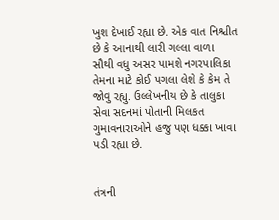ખુશ દેખાઈ રહ્યા છે. એક વાત નિશ્ચીત છે કે આનાથી લારી ગલ્લા વાળા સૌથી વધુ અસર પામશે નગરપાલિકા તેમના માટે કોઈ પગલા લેશે કે કેમ તે જોવુ રહ્યુ. ઉલ્લેખનીય છે કે તાલુકા સેવા સદનમાં પોતાની મિલકત ગુમાવનારાઓને હજુ પણ ધક્કા ખાવા પડી રહ્યા છે.


તંત્રની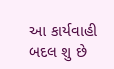આ કાર્યવાહી બદલ શુ છે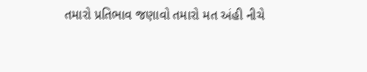તમારો પ્રતિભાવ જણાવો તમારો મત અંહી નીચે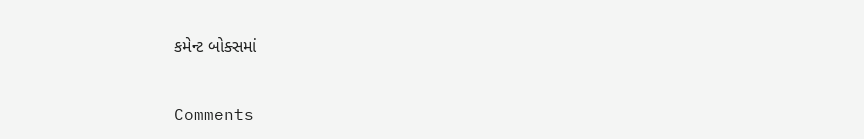કમેન્ટ બોક્સમાં


Comments